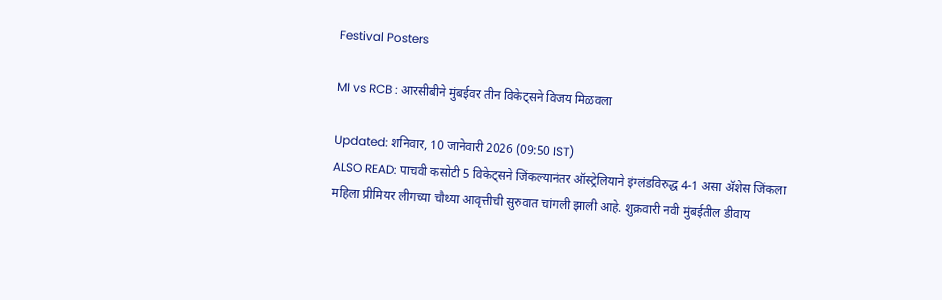Festival Posters

MI vs RCB : आरसीबीने मुंबईवर तीन विकेट्सने विजय मिळवला

Updated: शनिवार, 10 जानेवारी 2026 (09:50 IST)
ALSO READ: पाचवी कसोटी 5 विकेट्सने जिंकल्यानंतर ऑस्ट्रेलियाने इंग्लंडविरुद्ध 4-1 असा अ‍ॅशेस जिंकला
महिला प्रीमियर लीगच्या चौथ्या आवृत्तीची सुरुवात चांगली झाली आहे. शुक्रवारी नवी मुंबईतील डीवाय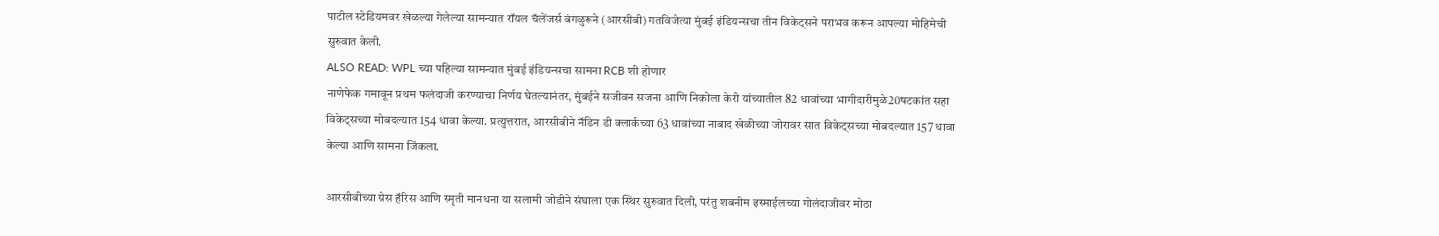पाटील स्टेडियमवर खेळल्या गेलेल्या सामन्यात रॉयल चॅलेंजर्स बंगळुरूने (आरसीबी) गतविजेत्या मुंबई इंडियन्सचा तीन विकेट्सने पराभव करून आपल्या मोहिमेची सुरुवात केली.
ALSO READ: WPL च्या पहिल्या सामन्यात मुंबई इंडियन्सचा सामना RCB शी होणार
नाणेफेक गमावून प्रथम फलंदाजी करण्याचा निर्णय घेतल्यानंतर, मुंबईने सजीवन सजना आणि निकोला केरी यांच्यातील 82 धावांच्या भागीदारीमुळे20षटकांत सहा विकेट्सच्या मोबदल्यात 154 धावा केल्या. प्रत्युत्तरात, आरसीबीने नॅडिन डी क्लार्कच्या 63 धावांच्या नाबाद खेळीच्या जोरावर सात विकेट्सच्या मोबदल्यात 157 धावा केल्या आणि सामना जिंकला.

आरसीबीच्या ग्रेस हॅरिस आणि स्मृती मानधना या सलामी जोडीने संघाला एक स्थिर सुरुवात दिली, परंतु शबनीम इस्माईलच्या गोलंदाजीवर मोठा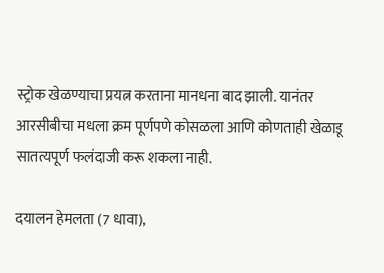स्ट्रोक खेळण्याचा प्रयत्न करताना मानधना बाद झाली. यानंतर आरसीबीचा मधला क्रम पूर्णपणे कोसळला आणि कोणताही खेळाडू सातत्यपूर्ण फलंदाजी करू शकला नाही.

दयालन हेमलता (7 धावा),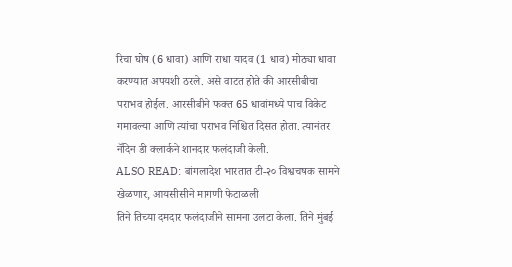रिचा घोष (6 धावा) आणि राधा यादव (1 धाव) मोठ्या धावा करण्यात अपयशी ठरले. असे वाटत होते की आरसीबीचा पराभव होईल. आरसीबीने फक्त 65 धावांमध्ये पाच विकेट गमावल्या आणि त्यांचा पराभव निश्चित दिसत होता. त्यानंतर नॅदिन डी क्लार्कने शानदार फलंदाजी केली.
ALSO READ: बांगलादेश भारतात टी-२० विश्वचषक सामने खेळणार, आयसीसीने मागणी फेटाळली
तिने तिच्या दमदार फलंदाजीने सामना उलटा केला. तिने मुंबई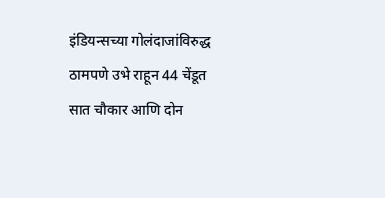इंडियन्सच्या गोलंदाजांविरुद्ध ठामपणे उभे राहून 44 चेंडूत सात चौकार आणि दोन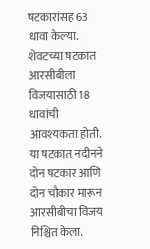षटकारांसह 63 धावा केल्या. शेवटच्या षटकात आरसीबीला विजयासाठी 18 धावांची आवश्यकता होती. या षटकात नदीनने दोन षटकार आणि दोन चौकार मारून आरसीबीचा विजय निश्चित केला.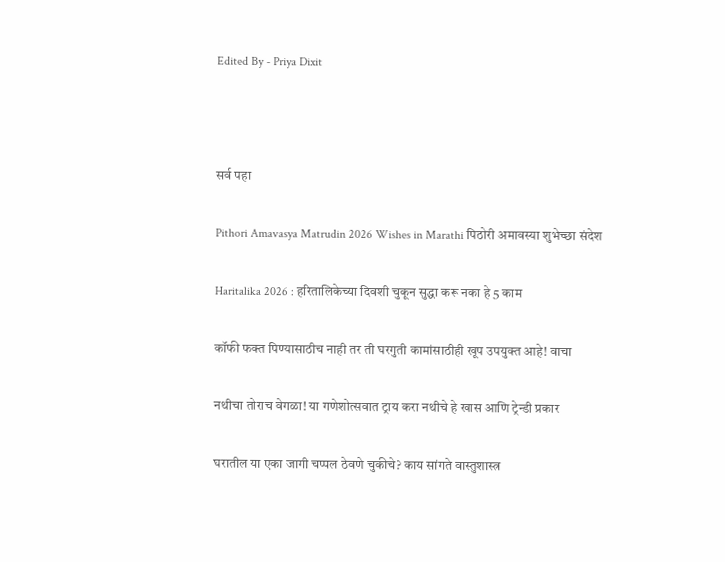Edited By - Priya Dixit



सर्व पहा

Pithori Amavasya Matrudin 2026 Wishes in Marathi पिठोरी अमावस्या शुभेच्छा संदेश

Haritalika 2026 : हरितालिकेच्या दिवशी चुकून सुद्धा करू नका हे 5 काम

कॉफी फक्त पिण्यासाठीच नाही तर ती घरगुती कामांसाठीही खूप उपयुक्त आहे! वाचा

नथीचा तोराच वेगळा! या गणेशोत्सवात ट्राय करा नथीचे हे खास आणि ट्रेन्डी प्रकार

घरातील या एका जागी चप्पल ठेवणे चुकीचे? काय सांगते वास्तुशास्त्र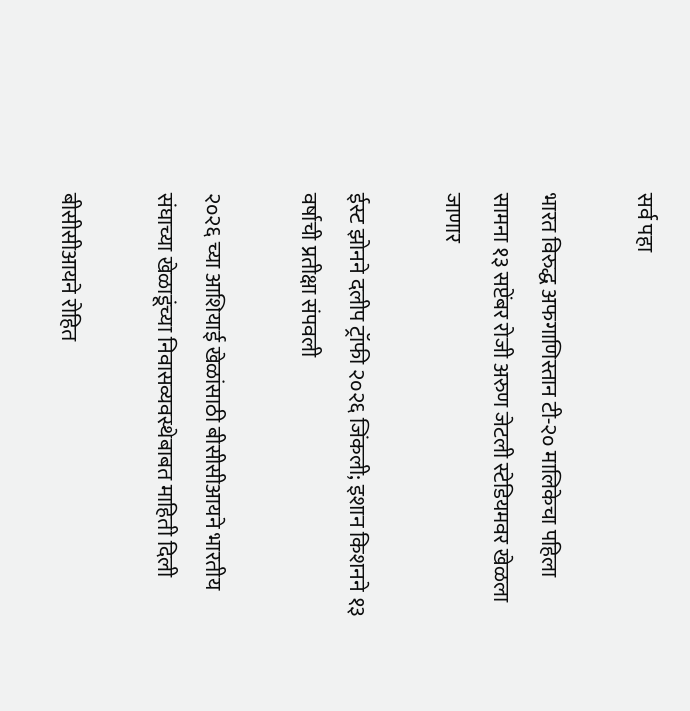सर्व पहा

भारत विरुद्ध अफगाणिस्तान टी-२० मालिकेचा पहिला सामना १३ सप्टेंबर रोजी अरुण जेटली स्टेडियमवर खेळला जाणार

ईस्ट झोनने दलीप ट्रॉफी २०२६ जिंकली; इशान किशनने १३ वर्षाची प्रतीक्षा संपवली

२०२६ च्या आशियाई खेळांसाठी बीसीसीआयने भारतीय संघाच्या खेळाडूंच्या निवासव्यवस्थेबाबत माहिती दिली

बीसीसीआयने रोहित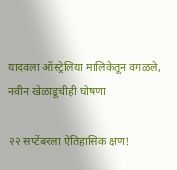यादवला ऑस्ट्रेलिया मालिकेतून वगळले, नवीन खेळाडूचीही घोषणा

२२ सप्टेंबरला ऐतिहासिक क्षण!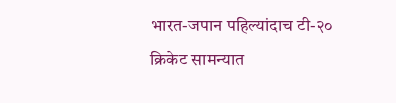भारत-जपान पहिल्यांदाच टी-२० क्रिकेट सामन्यात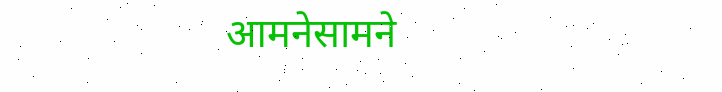आमनेसामने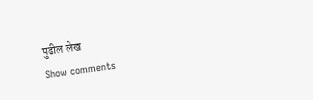पुढील लेख
Show comments